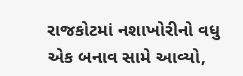રાજકોટમાં નશાખોરીનો વધુ એક બનાવ સામે આવ્યો,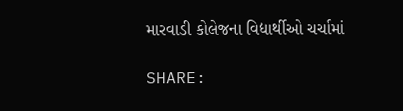મારવાડી કોલેજના વિદ્યાર્થીઓ ચર્ચામાં

SHARE: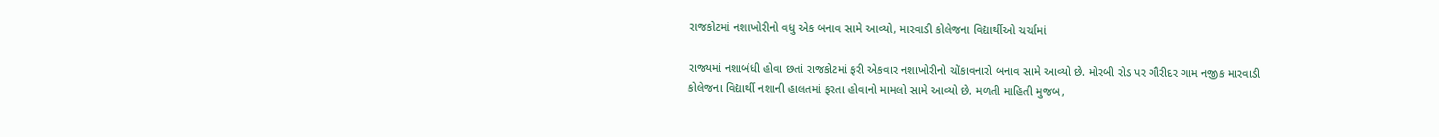રાજકોટમાં નશાખોરીનો વધુ એક બનાવ સામે આવ્યો, મારવાડી કોલેજના વિદ્યાર્થીઓ ચર્ચામાં

રાજ્યમાં નશાબંધી હોવા છતાં રાજકોટમાં ફરી એકવાર નશાખોરીનો ચોંકાવનારો બનાવ સામે આવ્યો છે. મોરબી રોડ પર ગૌરીદર ગામ નજીક મારવાડી કોલેજના વિદ્યાર્થી નશાની હાલતમાં ફરતા હોવાનો મામલો સામે આવ્યો છે. મળતી માહિતી મુજબ,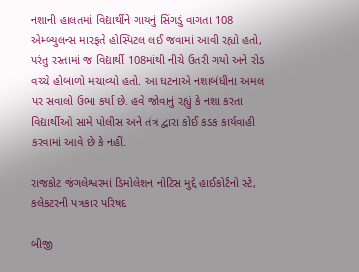નશાની હાલતમાં વિદ્યાર્થીને ગાયનું સિંગડું વાગતા 108 એમ્બ્યુલન્સ મારફતે હોસ્પિટલ લઈ જવામાં આવી રહ્યો હતો, પરંતુ રસ્તામાં જ વિદ્યાર્થી 108માંથી નીચે ઉતરી ગયો અને રોડ વચ્ચે હોબાળો મચાવ્યો હતો. આ ઘટનાએ નશાબંધીના અમલ પર સવાલો ઉભા કર્યા છે. હવે જોવાનું રહ્યું કે નશા કરતા વિદ્યાર્થીઓ સામે પોલીસ અને તંત્ર દ્વારા કોઈ કડક કાર્યવાહી કરવામાં આવે છે કે નહીં.

રાજકોટ જંગલેશ્વરમાં ડિમોલેશન નોટિસ મુદ્દે હાઈકોર્ટનો સ્ટે, કલેકટરની પત્રકાર પરિષદ

બીજી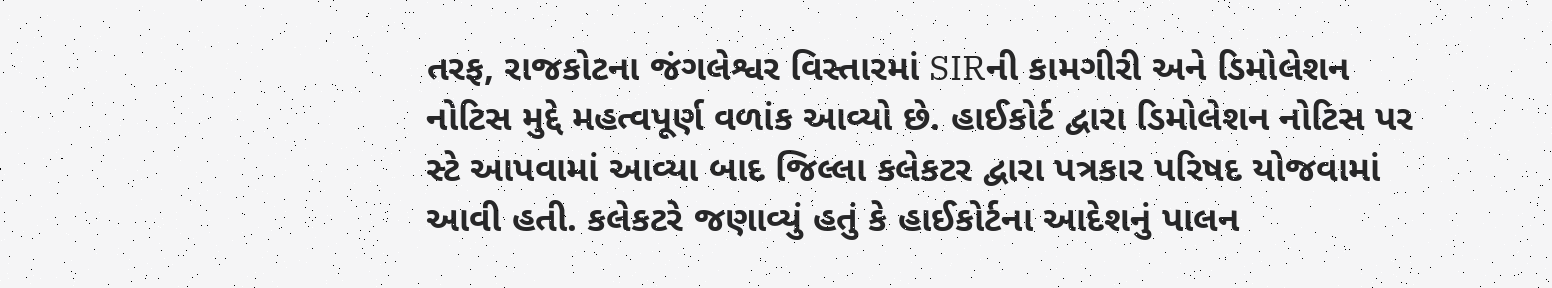તરફ, રાજકોટના જંગલેશ્વર વિસ્તારમાં SIRની કામગીરી અને ડિમોલેશન નોટિસ મુદ્દે મહત્વપૂર્ણ વળાંક આવ્યો છે. હાઈકોર્ટ દ્વારા ડિમોલેશન નોટિસ પર સ્ટે આપવામાં આવ્યા બાદ જિલ્લા કલેકટર દ્વારા પત્રકાર પરિષદ યોજવામાં આવી હતી. કલેકટરે જણાવ્યું હતું કે હાઈકોર્ટના આદેશનું પાલન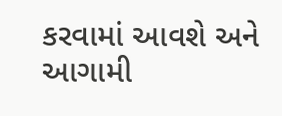કરવામાં આવશે અને આગામી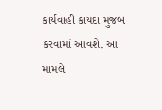કાર્યવાહી કાયદા મુજબ કરવામાં આવશે. આ મામલે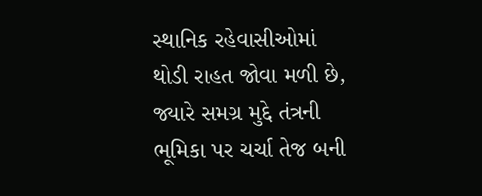સ્થાનિક રહેવાસીઓમાં થોડી રાહત જોવા મળી છે, જ્યારે સમગ્ર મુદ્દે તંત્રની ભૂમિકા પર ચર્ચા તેજ બની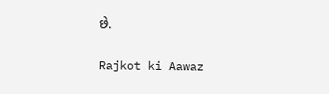છે.

Rajkot ki Aawaz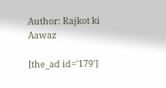Author: Rajkot ki Aawaz

[the_ad id='179']